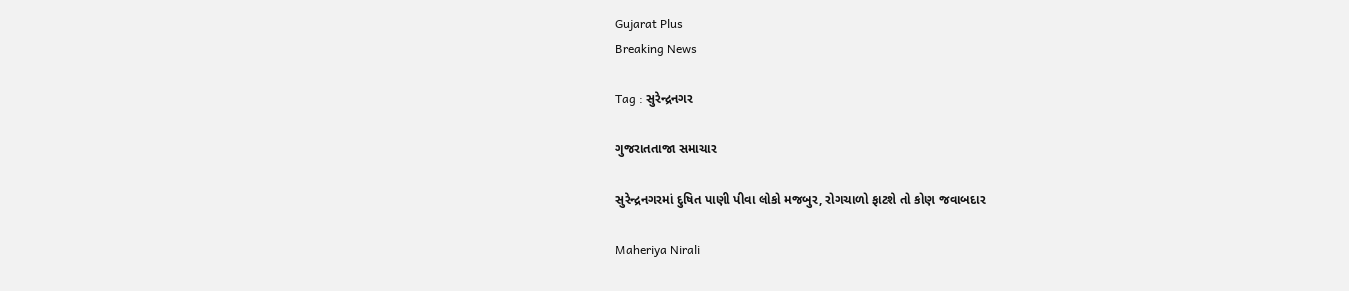Gujarat Plus
Breaking News

Tag : સુરેન્દ્રનગર

ગુજરાતતાજા સમાચાર

સુરેન્દ્રનગરમાં દુષિત પાણી પીવા લોકો મજબુર, રોગચાળો ફાટશે તો કોણ જવાબદાર

Maheriya Nirali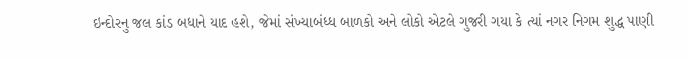ઇન્દોરનુ જલ કાંડ બધાને યાદ હશે, જેમાં સંખ્યાબંધ્ધ બાળકો અને લોકો એટલે ગુજરી ગયા કે ત્યાં નગર નિગમ શુદ્ધ પાણી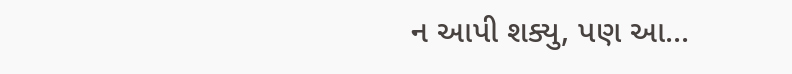ન આપી શક્યુ, પણ આ...